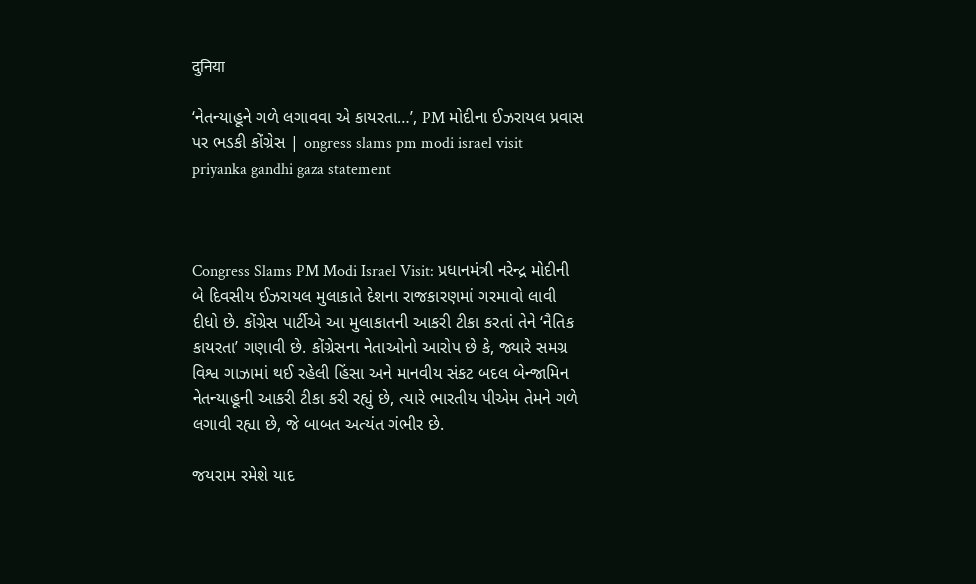दुनिया

‘નેતન્યાહૂને ગળે લગાવવા એ કાયરતા…’, PM મોદીના ઈઝરાયલ પ્રવાસ પર ભડકી કોંગ્રેસ | ongress slams pm modi israel visit priyanka gandhi gaza statement



Congress Slams PM Modi Israel Visit: પ્રધાનમંત્રી નરેન્દ્ર મોદીની બે દિવસીય ઈઝરાયલ મુલાકાતે દેશના રાજકારણમાં ગરમાવો લાવી દીધો છે. કોંગ્રેસ પાર્ટીએ આ મુલાકાતની આકરી ટીકા કરતાં તેને ‘નૈતિક કાયરતા’ ગણાવી છે. કોંગ્રેસના નેતાઓનો આરોપ છે કે, જ્યારે સમગ્ર વિશ્વ ગાઝામાં થઈ રહેલી હિંસા અને માનવીય સંકટ બદલ બેન્જામિન નેતન્યાહૂની આકરી ટીકા કરી રહ્યું છે, ત્યારે ભારતીય પીએમ તેમને ગળે લગાવી રહ્યા છે, જે બાબત અત્યંત ગંભીર છે.

જયરામ રમેશે યાદ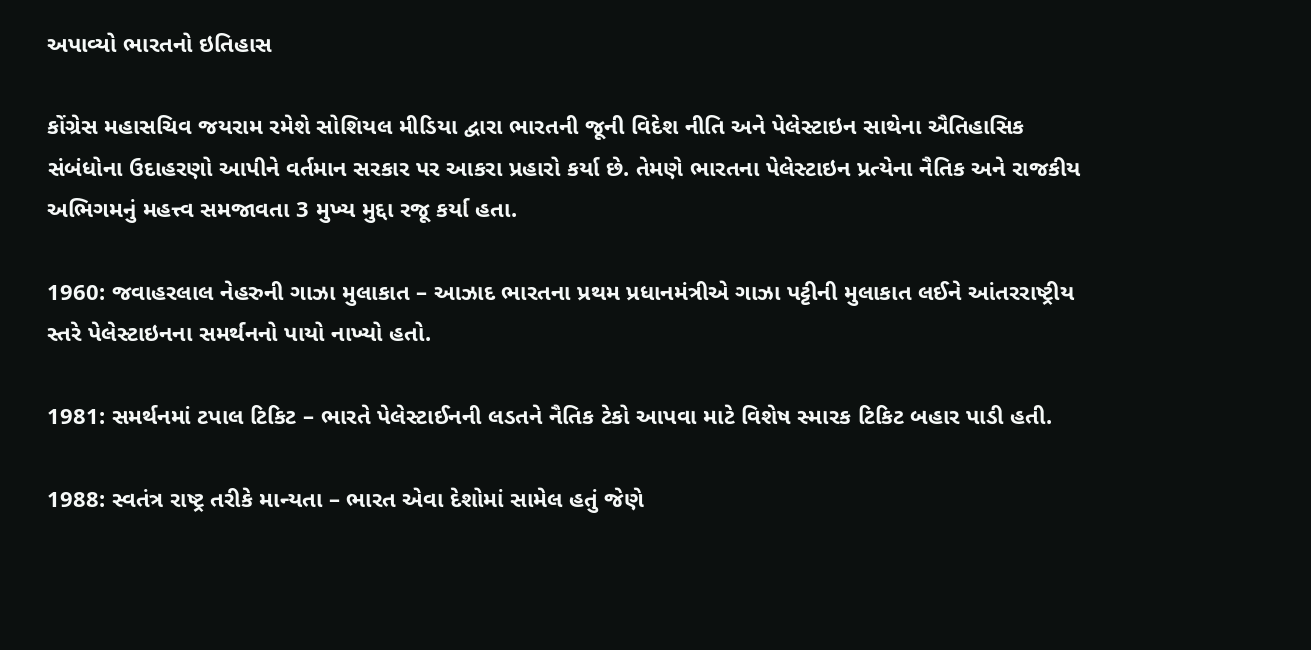અપાવ્યો ભારતનો ઇતિહાસ

કોંગ્રેસ મહાસચિવ જયરામ રમેશે સોશિયલ મીડિયા દ્વારા ભારતની જૂની વિદેશ નીતિ અને પેલેસ્ટાઇન સાથેના ઐતિહાસિક સંબંધોના ઉદાહરણો આપીને વર્તમાન સરકાર પર આકરા પ્રહારો કર્યા છે. તેમણે ભારતના પેલેસ્ટાઇન પ્રત્યેના નૈતિક અને રાજકીય અભિગમનું મહત્ત્વ સમજાવતા 3 મુખ્ય મુદ્દા રજૂ કર્યા હતા.

1960: જવાહરલાલ નેહરુની ગાઝા મુલાકાત – આઝાદ ભારતના પ્રથમ પ્રધાનમંત્રીએ ગાઝા પટ્ટીની મુલાકાત લઈને આંતરરાષ્ટ્રીય સ્તરે પેલેસ્ટાઇનના સમર્થનનો પાયો નાખ્યો હતો.

1981: સમર્થનમાં ટપાલ ટિકિટ – ભારતે પેલેસ્ટાઈનની લડતને નૈતિક ટેકો આપવા માટે વિશેષ સ્મારક ટિકિટ બહાર પાડી હતી.

1988: સ્વતંત્ર રાષ્ટ્ર તરીકે માન્યતા – ભારત એવા દેશોમાં સામેલ હતું જેણે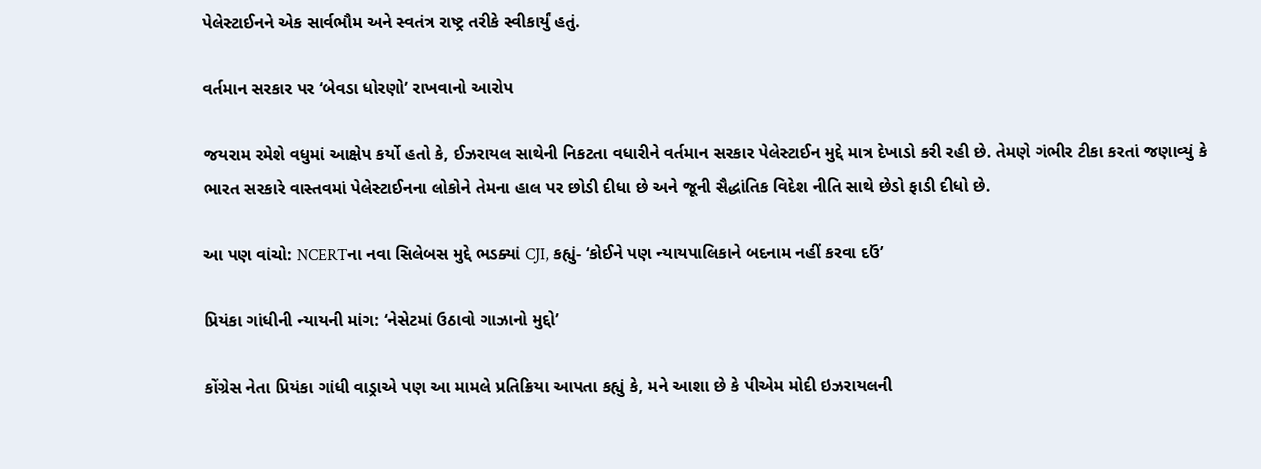પેલેસ્ટાઈનને એક સાર્વભૌમ અને સ્વતંત્ર રાષ્ટ્ર તરીકે સ્વીકાર્યું હતું.

વર્તમાન સરકાર પર ‘બેવડા ધોરણો’ રાખવાનો આરોપ

જયરામ રમેશે વધુમાં આક્ષેપ કર્યો હતો કે, ઈઝરાયલ સાથેની નિકટતા વધારીને વર્તમાન સરકાર પેલેસ્ટાઈન મુદ્દે માત્ર દેખાડો કરી રહી છે. તેમણે ગંભીર ટીકા કરતાં જણાવ્યું કે ભારત સરકારે વાસ્તવમાં પેલેસ્ટાઈનના લોકોને તેમના હાલ પર છોડી દીધા છે અને જૂની સૈદ્ધાંતિક વિદેશ નીતિ સાથે છેડો ફાડી દીધો છે.

આ પણ વાંચો: NCERTના નવા સિલેબસ મુદ્દે ભડક્યાં CJI, કહ્યું- ‘કોઈને પણ ન્યાયપાલિકાને બદનામ નહીં કરવા દઉં’

પ્રિયંકા ગાંધીની ન્યાયની માંગ: ‘નેસેટમાં ઉઠાવો ગાઝાનો મુદ્દો’

કોંગ્રેસ નેતા પ્રિયંકા ગાંધી વાડ્રાએ પણ આ મામલે પ્રતિક્રિયા આપતા કહ્યું કે, મને આશા છે કે પીએમ મોદી ઇઝરાયલની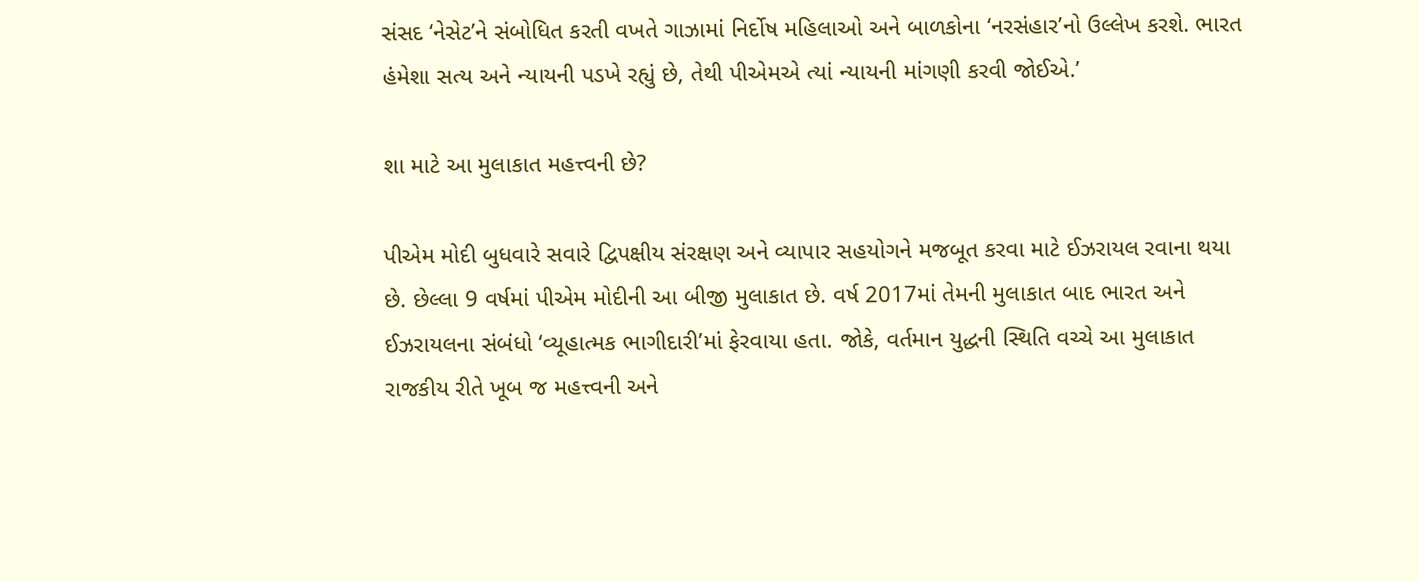સંસદ ‘નેસેટ’ને સંબોધિત કરતી વખતે ગાઝામાં નિર્દોષ મહિલાઓ અને બાળકોના ‘નરસંહાર’નો ઉલ્લેખ કરશે. ભારત હંમેશા સત્ય અને ન્યાયની પડખે રહ્યું છે, તેથી પીએમએ ત્યાં ન્યાયની માંગણી કરવી જોઈએ.’

શા માટે આ મુલાકાત મહત્ત્વની છે?

પીએમ મોદી બુધવારે સવારે દ્વિપક્ષીય સંરક્ષણ અને વ્યાપાર સહયોગને મજબૂત કરવા માટે ઈઝરાયલ રવાના થયા છે. છેલ્લા 9 વર્ષમાં પીએમ મોદીની આ બીજી મુલાકાત છે. વર્ષ 2017માં તેમની મુલાકાત બાદ ભારત અને ઈઝરાયલના સંબંધો ‘વ્યૂહાત્મક ભાગીદારી’માં ફેરવાયા હતા. જોકે, વર્તમાન યુદ્ધની સ્થિતિ વચ્ચે આ મુલાકાત રાજકીય રીતે ખૂબ જ મહત્ત્વની અને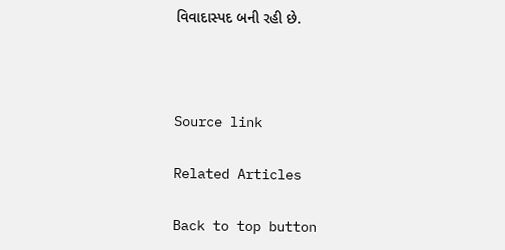વિવાદાસ્પદ બની રહી છે.



Source link

Related Articles

Back to top button